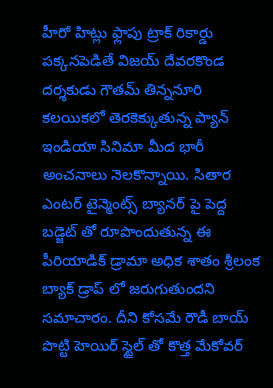హీరో హిట్లు ఫ్లాపు ట్రాక్ రికార్డు పక్కనపెడితే విజయ్ దేవరకొండ దర్శకుడు గౌతమ్ తిన్ననూరి కలయికలో తెరకెక్కుతున్న ప్యాన్ ఇండియా సినిమా మీద భారీ అంచనాలు నెలకొన్నాయి. సితార ఎంటర్ టైన్మెంట్స్ బ్యానర్ పై పెద్ద బడ్జెట్ తో రూపొందుతున్న ఈ పీరియాడిక్ డ్రామా అధిక శాతం శ్రీలంక బ్యాక్ డ్రాప్ లో జరుగుతుందని సమాచారం. దీని కోసమే రౌడీ బాయ్ పొట్టి హెయిర్ స్టైల్ తో కొత్త మేకోవర్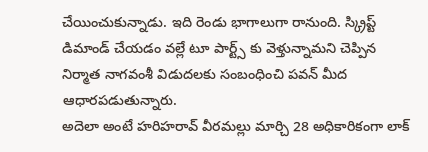చేయించుకున్నాడు. ఇది రెండు భాగాలుగా రానుంది. స్క్రిప్ట్ డిమాండ్ చేయడం వల్లే టూ పార్ట్స్ కు వెళ్తున్నామని చెప్పిన నిర్మాత నాగవంశీ విడుదలకు సంబంధించి పవన్ మీద ఆధారపడుతున్నారు.
అదెలా అంటే హరిహరావ్ వీరమల్లు మార్చి 28 అధికారికంగా లాక్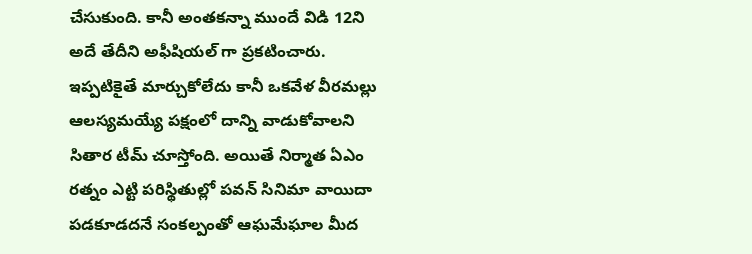చేసుకుంది. కానీ అంతకన్నా ముందే విడి 12ని అదే తేదీని అఫీషియల్ గా ప్రకటించారు. ఇప్పటికైతే మార్చుకోలేదు కానీ ఒకవేళ వీరమల్లు ఆలస్యమయ్యే పక్షంలో దాన్ని వాడుకోవాలని సితార టీమ్ చూస్తోంది. అయితే నిర్మాత ఏఎం రత్నం ఎట్టి పరిస్థితుల్లో పవన్ సినిమా వాయిదా పడకూడదనే సంకల్పంతో ఆఘమేఘాల మీద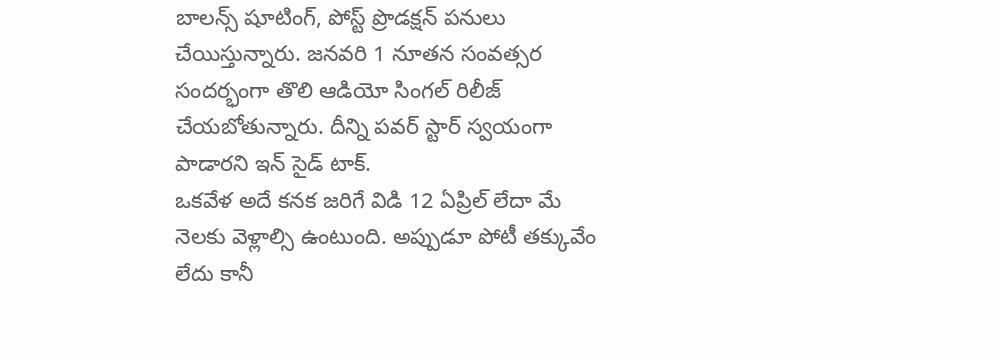బాలన్స్ షూటింగ్, పోస్ట్ ప్రొడక్షన్ పనులు చేయిస్తున్నారు. జనవరి 1 నూతన సంవత్సర సందర్భంగా తొలి ఆడియో సింగల్ రిలీజ్ చేయబోతున్నారు. దీన్ని పవర్ స్టార్ స్వయంగా పాడారని ఇన్ సైడ్ టాక్.
ఒకవేళ అదే కనక జరిగే విడి 12 ఏప్రిల్ లేదా మే నెలకు వెళ్లాల్సి ఉంటుంది. అప్పుడూ పోటీ తక్కువేం లేదు కానీ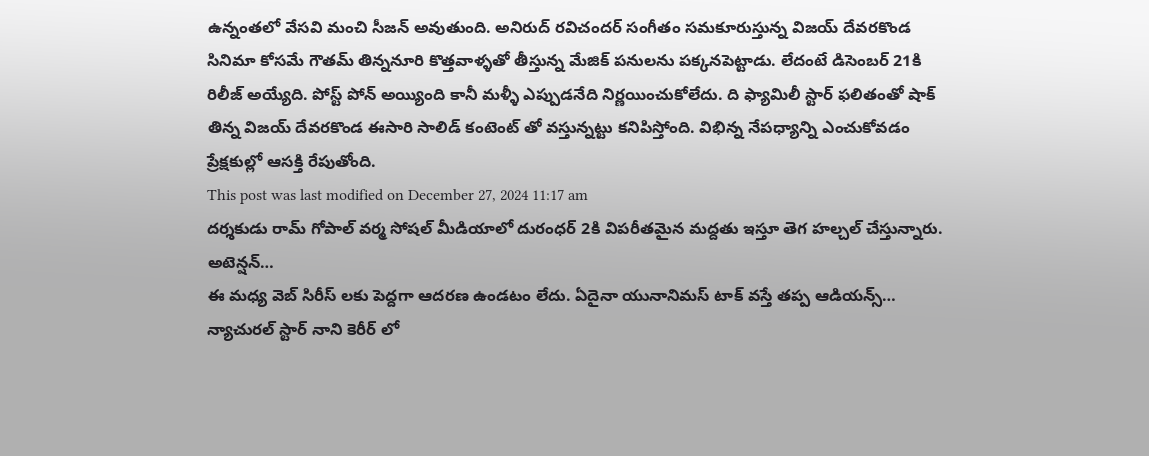ఉన్నంతలో వేసవి మంచి సీజన్ అవుతుంది. అనిరుద్ రవిచందర్ సంగీతం సమకూరుస్తున్న విజయ్ దేవరకొండ సినిమా కోసమే గౌతమ్ తిన్ననూరి కొత్తవాళ్ళతో తీస్తున్న మేజిక్ పనులను పక్కనపెట్టాడు. లేదంటే డిసెంబర్ 21కి రిలీజ్ అయ్యేది. పోస్ట్ పోన్ అయ్యింది కానీ మళ్ళీ ఎప్పుడనేది నిర్ణయించుకోలేదు. ది ఫ్యామిలీ స్టార్ ఫలితంతో షాక్ తిన్న విజయ్ దేవరకొండ ఈసారి సాలిడ్ కంటెంట్ తో వస్తున్నట్టు కనిపిస్తోంది. విభిన్న నేపధ్యాన్ని ఎంచుకోవడం ప్రేక్షకుల్లో ఆసక్తి రేపుతోంది.
This post was last modified on December 27, 2024 11:17 am
దర్శకుడు రామ్ గోపాల్ వర్మ సోషల్ మీడియాలో దురంధర్ 2కి విపరీతమైన మద్దతు ఇస్తూ తెగ హల్చల్ చేస్తున్నారు. అటెన్షన్…
ఈ మధ్య వెబ్ సిరీస్ లకు పెద్దగా ఆదరణ ఉండటం లేదు. ఏదైనా యునానిమస్ టాక్ వస్తే తప్ప ఆడియన్స్…
న్యాచురల్ స్టార్ నాని కెరీర్ లో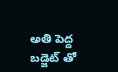అతి పెద్ద బడ్జెట్ తో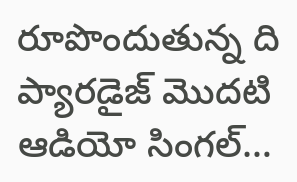రూపొందుతున్న ది ప్యారడైజ్ మొదటి ఆడియో సింగల్…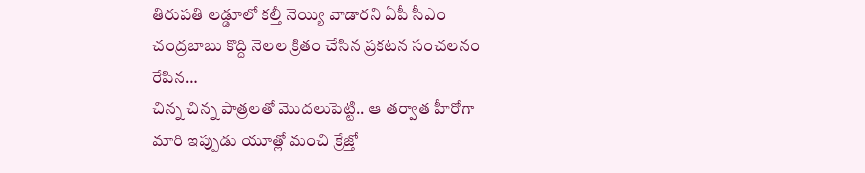తిరుపతి లడ్డూలో కల్తీ నెయ్యి వాడారని ఏపీ సీఎం చంద్రబాబు కొద్ది నెలల క్రితం చేసిన ప్రకటన సంచలనం రేపిన…
చిన్న చిన్న పాత్రలతో మొదలుపెట్టి.. ఆ తర్వాత హీరోగా మారి ఇప్పుడు యూత్లో మంచి క్రేజ్తో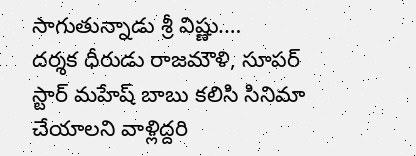సాగుతున్నాడు శ్రీ విష్ణు.…
దర్శక ధీరుడు రాజమౌళి, సూపర్ స్టార్ మహేష్ బాబు కలిసి సినిమా చేయాలని వాళ్లిద్దరి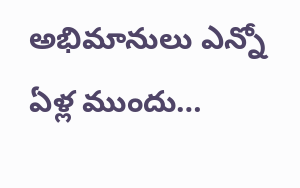అభిమానులు ఎన్నో ఏళ్ల ముందు…